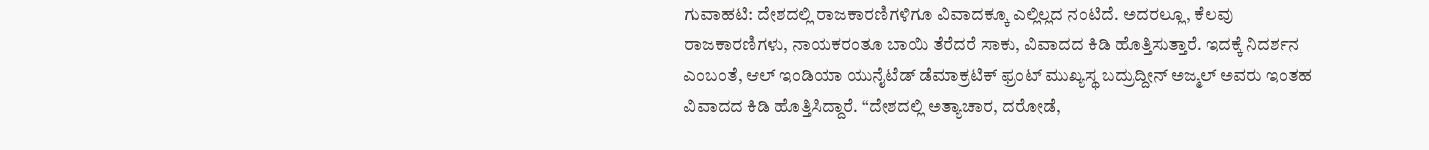ಗುವಾಹಟಿ: ದೇಶದಲ್ಲಿ ರಾಜಕಾರಣಿಗಳಿಗೂ ವಿವಾದಕ್ಕೂ ಎಲ್ಲಿಲ್ಲದ ನಂಟಿದೆ. ಅದರಲ್ಲೂ, ಕೆಲವು ರಾಜಕಾರಣಿಗಳು, ನಾಯಕರಂತೂ ಬಾಯಿ ತೆರೆದರೆ ಸಾಕು, ವಿವಾದದ ಕಿಡಿ ಹೊತ್ತಿಸುತ್ತಾರೆ. ಇದಕ್ಕೆ ನಿದರ್ಶನ ಎಂಬಂತೆ, ಆಲ್ ಇಂಡಿಯಾ ಯುನೈಟೆಡ್ ಡೆಮಾಕ್ರಟಿಕ್ ಫ್ರಂಟ್ ಮುಖ್ಯಸ್ಥ ಬದ್ರುದ್ದೀನ್ ಅಜ್ಮಲ್ ಅವರು ಇಂತಹ ವಿವಾದದ ಕಿಡಿ ಹೊತ್ತಿಸಿದ್ದಾರೆ. “ದೇಶದಲ್ಲಿ ಅತ್ಯಾಚಾರ, ದರೋಡೆ,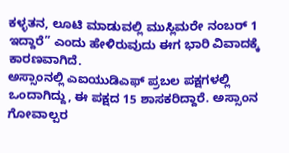ಕಳ್ಳತನ, ಲೂಟಿ ಮಾಡುವಲ್ಲಿ ಮುಸ್ಲಿಮರೇ ನಂಬರ್ 1 ಇದ್ದಾರೆ” ಎಂದು ಹೇಳಿರುವುದು ಈಗ ಭಾರಿ ವಿವಾದಕ್ಕೆ ಕಾರಣವಾಗಿದೆ.
ಅಸ್ಸಾಂನಲ್ಲಿ ಎಐಯುಡಿಎಫ್ ಪ್ರಬಲ ಪಕ್ಷಗಳಲ್ಲಿ ಒಂದಾಗಿದ್ದು, ಈ ಪಕ್ಷದ 15 ಶಾಸಕರಿದ್ದಾರೆ. ಅಸ್ಸಾಂನ ಗೋವಾಲ್ಪರ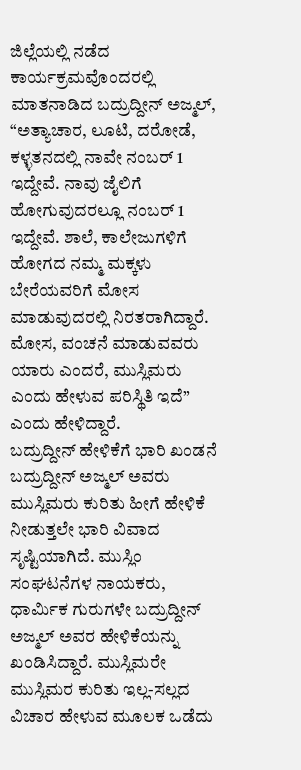ಜಿಲ್ಲೆಯಲ್ಲಿ ನಡೆದ ಕಾರ್ಯಕ್ರಮವೊಂದರಲ್ಲಿ ಮಾತನಾಡಿದ ಬದ್ರುದ್ದೀನ್ ಅಜ್ಮಲ್, “ಅತ್ಯಾಚಾರ, ಲೂಟಿ, ದರೋಡೆ, ಕಳ್ಳತನದಲ್ಲಿ ನಾವೇ ನಂಬರ್ 1 ಇದ್ದೇವೆ. ನಾವು ಜೈಲಿಗೆ ಹೋಗುವುದರಲ್ಲೂ ನಂಬರ್ 1 ಇದ್ದೇವೆ. ಶಾಲೆ, ಕಾಲೇಜುಗಳಿಗೆ ಹೋಗದ ನಮ್ಮ ಮಕ್ಕಳು ಬೇರೆಯವರಿಗೆ ಮೋಸ ಮಾಡುವುದರಲ್ಲಿ ನಿರತರಾಗಿದ್ದಾರೆ. ಮೋಸ, ವಂಚನೆ ಮಾಡುವವರು ಯಾರು ಎಂದರೆ, ಮುಸ್ಲಿಮರು ಎಂದು ಹೇಳುವ ಪರಿಸ್ಥಿತಿ ಇದೆ” ಎಂದು ಹೇಳಿದ್ದಾರೆ.
ಬದ್ರುದ್ದೀನ್ ಹೇಳಿಕೆಗೆ ಭಾರಿ ಖಂಡನೆ
ಬದ್ರುದ್ದೀನ್ ಅಜ್ಮಲ್ ಅವರು ಮುಸ್ಲಿಮರು ಕುರಿತು ಹೀಗೆ ಹೇಳಿಕೆ ನೀಡುತ್ತಲೇ ಭಾರಿ ವಿವಾದ ಸೃಷ್ಟಿಯಾಗಿದೆ. ಮುಸ್ಲಿಂ ಸಂಘಟನೆಗಳ ನಾಯಕರು, ಧಾರ್ಮಿಕ ಗುರುಗಳೇ ಬದ್ರುದ್ದೀನ್ ಅಜ್ಮಲ್ ಅವರ ಹೇಳಿಕೆಯನ್ನು ಖಂಡಿಸಿದ್ದಾರೆ. ಮುಸ್ಲಿಮರೇ ಮುಸ್ಲಿಮರ ಕುರಿತು ಇಲ್ಲ-ಸಲ್ಲದ ವಿಚಾರ ಹೇಳುವ ಮೂಲಕ ಒಡೆದು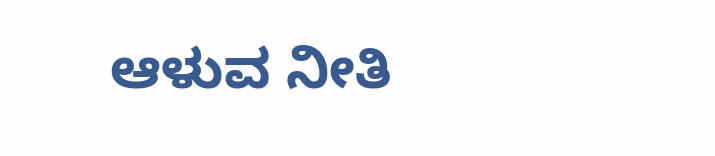ಆಳುವ ನೀತಿ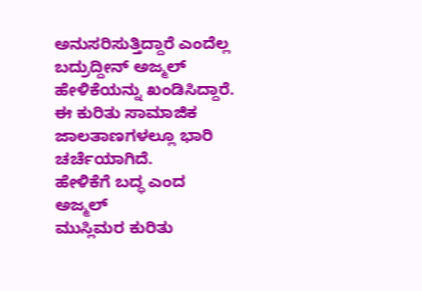ಅನುಸರಿಸುತ್ತಿದ್ದಾರೆ ಎಂದೆಲ್ಲ ಬದ್ರುದ್ದೀನ್ ಅಜ್ಮಲ್ ಹೇಳಿಕೆಯನ್ನು ಖಂಡಿಸಿದ್ದಾರೆ. ಈ ಕುರಿತು ಸಾಮಾಜಿಕ ಜಾಲತಾಣಗಳಲ್ಲೂ ಭಾರಿ ಚರ್ಚೆಯಾಗಿದೆ.
ಹೇಳಿಕೆಗೆ ಬದ್ಧ ಎಂದ ಅಜ್ಮಲ್
ಮುಸ್ಲಿಮರ ಕುರಿತು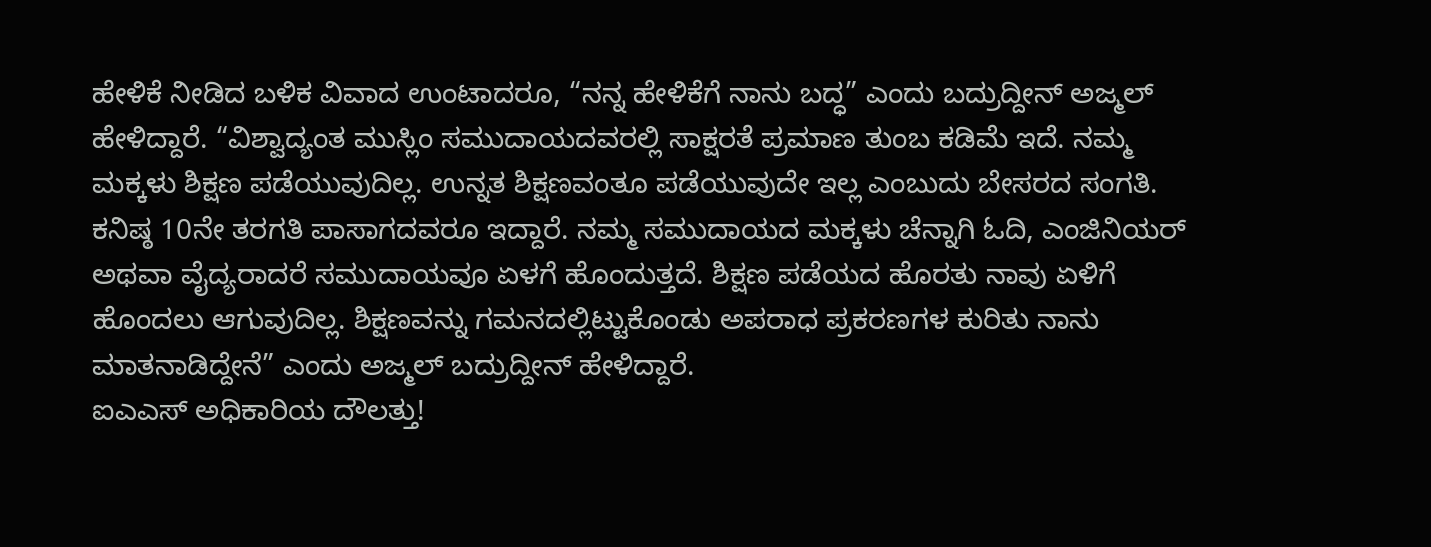ಹೇಳಿಕೆ ನೀಡಿದ ಬಳಿಕ ವಿವಾದ ಉಂಟಾದರೂ, “ನನ್ನ ಹೇಳಿಕೆಗೆ ನಾನು ಬದ್ಧ” ಎಂದು ಬದ್ರುದ್ದೀನ್ ಅಜ್ಮಲ್ ಹೇಳಿದ್ದಾರೆ. “ವಿಶ್ವಾದ್ಯಂತ ಮುಸ್ಲಿಂ ಸಮುದಾಯದವರಲ್ಲಿ ಸಾಕ್ಷರತೆ ಪ್ರಮಾಣ ತುಂಬ ಕಡಿಮೆ ಇದೆ. ನಮ್ಮ ಮಕ್ಕಳು ಶಿಕ್ಷಣ ಪಡೆಯುವುದಿಲ್ಲ. ಉನ್ನತ ಶಿಕ್ಷಣವಂತೂ ಪಡೆಯುವುದೇ ಇಲ್ಲ ಎಂಬುದು ಬೇಸರದ ಸಂಗತಿ. ಕನಿಷ್ಠ 10ನೇ ತರಗತಿ ಪಾಸಾಗದವರೂ ಇದ್ದಾರೆ. ನಮ್ಮ ಸಮುದಾಯದ ಮಕ್ಕಳು ಚೆನ್ನಾಗಿ ಓದಿ, ಎಂಜಿನಿಯರ್ ಅಥವಾ ವೈದ್ಯರಾದರೆ ಸಮುದಾಯವೂ ಏಳಗೆ ಹೊಂದುತ್ತದೆ. ಶಿಕ್ಷಣ ಪಡೆಯದ ಹೊರತು ನಾವು ಏಳಿಗೆ ಹೊಂದಲು ಆಗುವುದಿಲ್ಲ. ಶಿಕ್ಷಣವನ್ನು ಗಮನದಲ್ಲಿಟ್ಟುಕೊಂಡು ಅಪರಾಧ ಪ್ರಕರಣಗಳ ಕುರಿತು ನಾನು ಮಾತನಾಡಿದ್ದೇನೆ” ಎಂದು ಅಜ್ಮಲ್ ಬದ್ರುದ್ದೀನ್ ಹೇಳಿದ್ದಾರೆ.
ಐಎಎಸ್ ಅಧಿಕಾರಿಯ ದೌಲತ್ತು!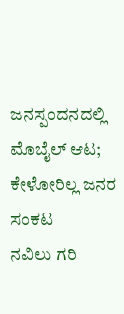ಜನಸ್ಪಂದನದಲ್ಲಿ ಮೊಬೈಲ್ ಆಟ; ಕೇಳೋರಿಲ್ಲ ಜನರ ಸಂಕಟ
ನವಿಲು ಗರಿ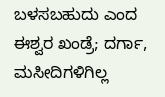ಬಳಸಬಹುದು ಎಂದ ಈಶ್ವರ ಖಂಡ್ರೆ; ದರ್ಗಾ, ಮಸೀದಿಗಳಿಗಿಲ್ಲ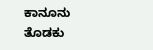ಕಾನೂನು ತೊಡಕು